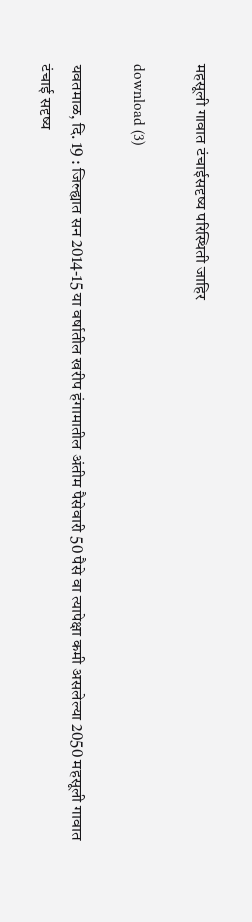महसूली गावात टंचाईसदृष्य परिस्थिती जाहिर

download (3)

यवतमाळ, दि. 19 : जिल्ह्यात सन 2014-15 या वर्षातील खरीप हंगामातील अंतीम पैसेवारी 50 पैसे वा त्यापेक्षा कमी असलेल्या 2050 महसूली गावात टंचाई सदृष्य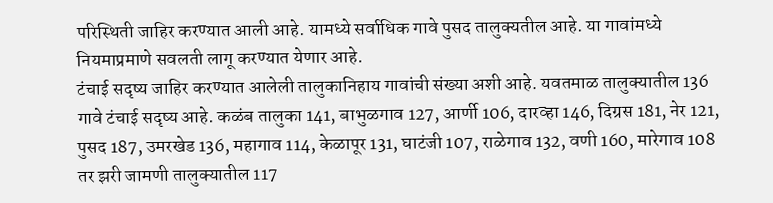परिस्थिती जाहिर करण्यात आली आहे. यामध्ये सर्वाधिक गावे पुसद तालुक्यतील आहे. या गावांमध्ये नियमाप्रमाणे सवलती लागू करण्यात येणार आहे.
टंचाई सदृष्य जाहिर करण्यात आलेली तालुकानिहाय गावांची संख्या अशी आहे. यवतमाळ तालुक्यातील 136 गावे टंचाई सदृष्य आहे. कळंब तालुका 141, बाभुळगाव 127, आर्णी 106, दारव्हा 146, दिग्रस 181, नेर 121, पुसद 187, उमरखेड 136, महागाव 114, केळापूर 131, घाटंजी 107, राळेगाव 132, वणी 160, मारेगाव 108 तर झरी जामणी तालुक्यातील 117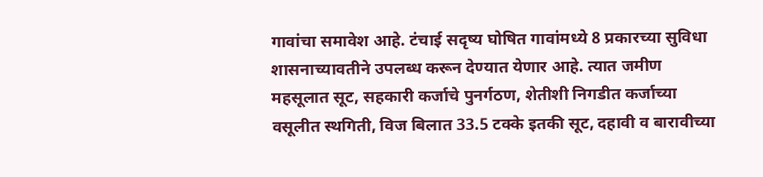गावांचा समावेश आहे. टंचाई सदृष्य घोषित गावांमध्ये 8 प्रकारच्या सुविधा शासनाच्यावतीने उपलब्ध करून देण्यात येणार आहे. त्यात जमीण महसूलात सूट, सहकारी कर्जाचे पुनर्गठण, शेतीशी निगडीत कर्जाच्या वसूलीत स्थगिती, विज बिलात 33.5 टक्के इतकी सूट, दहावी व बारावीच्या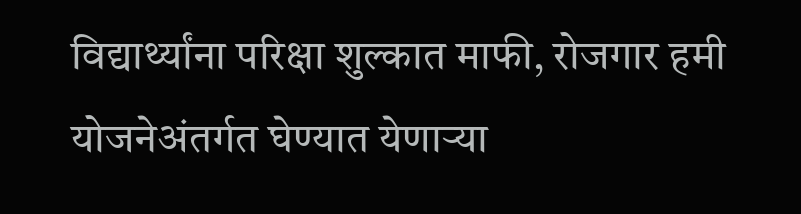विद्यार्थ्यांना परिक्षा शुल्कात माफी, रोजगार हमी योजनेअंतर्गत घेण्यात येणाऱ्या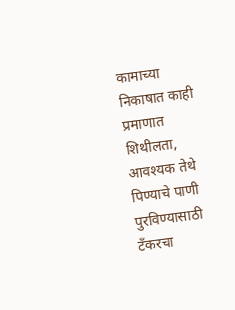कामाच्या निकाषात काही प्रमाणात शिथीलता, आवश्यक तेथे पिण्याचे पाणी पुरविण्यासाठी टँकरचा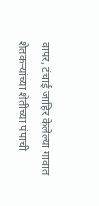वापर, टंचाई जाहिर केलेल्या गावात शेतकऱ्यांच्या शेतीच्या पंपाची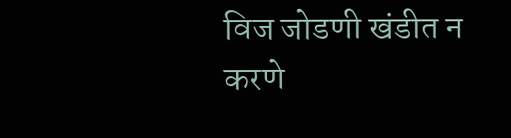विज जोडणी खंडीत न करणे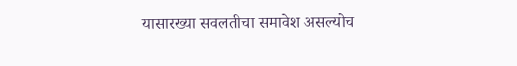यासारख्या सवलतीचा समावेश असल्योच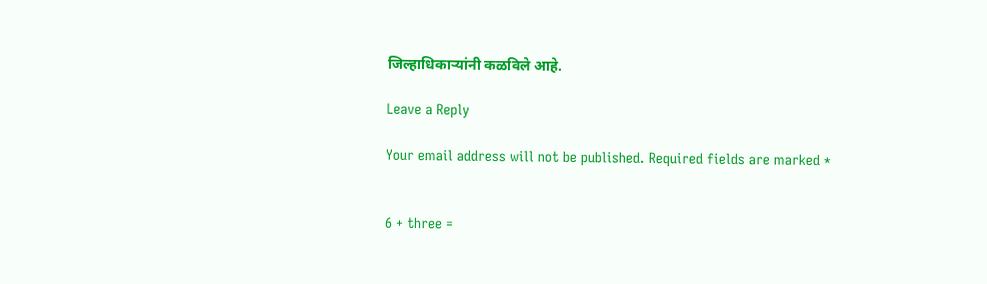जिल्हाधिकाऱ्यांनी कळविले आहे.

Leave a Reply

Your email address will not be published. Required fields are marked *


6 + three =